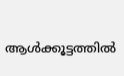ആള്‍ക്കൂട്ടത്തില്‍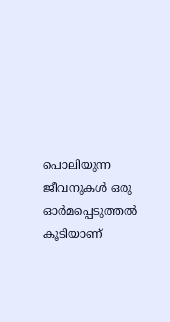പൊലിയുന്ന ജീവനുകള്‍ ഒരു ഓര്‍മപ്പെടുത്തല്‍ കൂടിയാണ്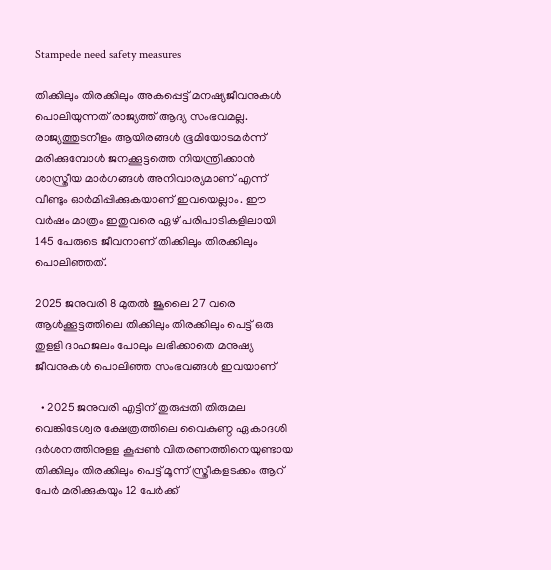Stampede need safety measures

തിക്കിലും തിരക്കിലും അകപ്പെട്ട് മനഷ്യജീവനുകൾ പൊലിയുന്നത് രാജ്യത്ത് ആദ്യ സംഭവമല്ല. രാജ്യത്തുടനീളം ആയിരങ്ങൾ ഭൂമിയോടമർന്ന് മരിക്കുമ്പോൾ ജനക്കൂട്ടത്തെ നിയന്ത്രിക്കാൻ ശാസ്ത്രീയ മാർഗങ്ങൾ അനിവാര്യമാണ് എന്ന് വീണ്ടും ഓര്‍മിപ്പിക്കുകയാണ് ഇവയെല്ലാം. ഈ വർഷം മാത്രം ഇതുവരെ ഏ‍ഴ് പരിപാടിക‍ളിലായി 145 പേരുടെ ജീവനാണ് തിക്കിലും തിരക്കിലും പൊലിഞ്ഞത്.

2025 ജനുവരി 8 മുതൽ ജൂലൈ 27 വരെ ആള്‍ക്കൂട്ടത്തിലെ തിക്കിലും തിരക്കിലും പെട്ട് ഒരു തുളളി ദാഹജലം പോലും ലഭിക്കാതെ മനുഷ്യ ജീവനുകള്‍ പൊലിഞ്ഞ സംഭവങ്ങള്‍ ഇവയാണ്

  • 2025 ജനുവരി എട്ടിന് തുരുപ്പതി തിരുമല വെങ്കിടേശ്വര ക്ഷേത്രത്തിലെ വൈകുണ്ഠ ഏകാദശി ദർശനത്തിനുളള കൂപ്പണ്‍ വിതരണത്തിനെയുണ്ടായ തിക്കിലും തിരക്കിലും പെട്ട് മൂന്ന് സ്ത്രീകളടക്കം ആറ് പേര്‍ മരിക്കുകയും 12 പേർക്ക്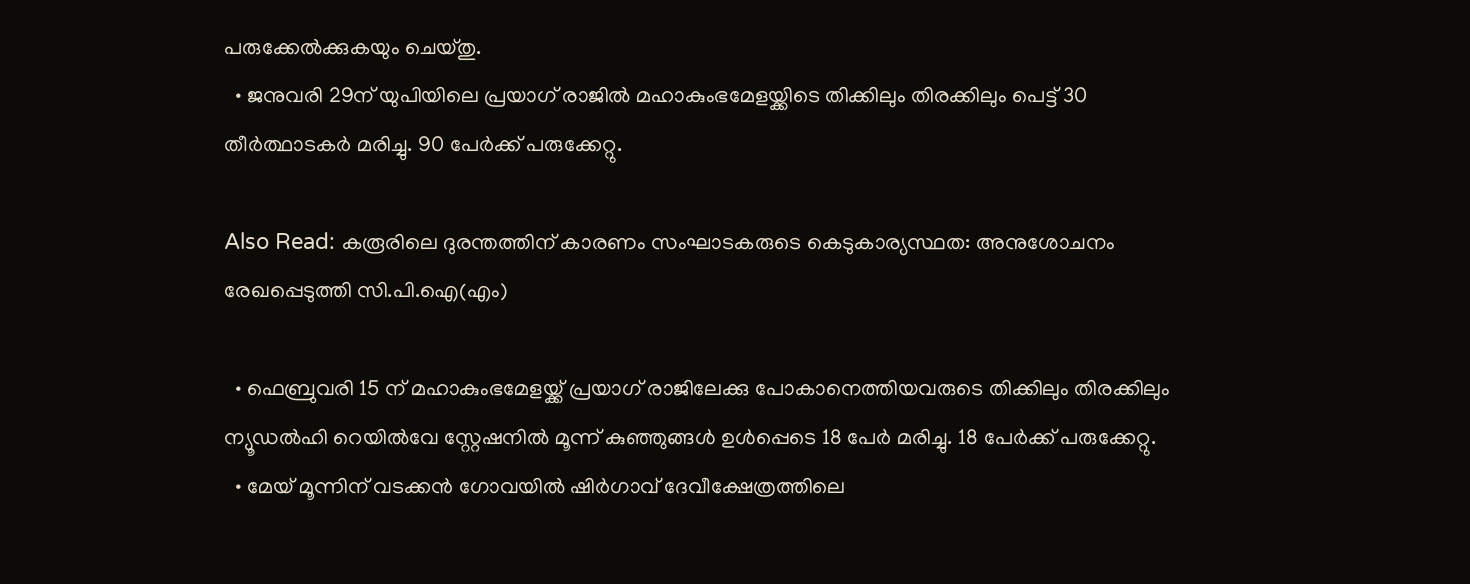പരുക്കേൽക്കുകയും ചെയ്തു.
  • ജനുവരി 29ന് യുപിയിലെ പ്രയാഗ് രാജിൽ മഹാകുംഭമേളയ്ക്കിടെ തിക്കിലും തിരക്കിലും പെട്ട് 30 തീർത്ഥാടകർ മരിച്ചു. 90 പേർക്ക് പരുക്കേറ്റു.

Also Read: കരൂരിലെ ദുരന്തത്തിന് കാരണം സംഘാടകരുടെ കെടുകാര്യസ്ഥത: അനുശോചനം രേഖപ്പെടുത്തി സി.പി.ഐ(എം)

  • ഫെബ്രുവരി 15 ന് മഹാകുംഭമേളയ്ക്ക് പ്രയാഗ് രാജിലേക്കു പോകാനെത്തിയവരുടെ തിക്കിലും തിരക്കിലും ന്യൂഡൽഹി റെയിൽവേ സ്റ്റേഷനിൽ മൂന്ന് കുഞ്ഞുങ്ങൾ ഉൾപ്പെടെ 18 പേർ മരിച്ചു. 18 പേർക്ക് പരുക്കേറ്റു.
  • മേയ് മൂന്നിന് വടക്കൻ ഗോവയിൽ ഷിർഗാവ് ദേവീക്ഷേത്രത്തിലെ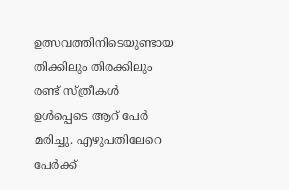ഉത്സവത്തിനിടെയുണ്ടായ തിക്കിലും തിരക്കിലും രണ്ട് സ്ത്രീകൾ ഉൾപ്പെടെ ആറ് പേർ മരിച്ചു. എ‍ഴുപതിലേറെ പേർക്ക്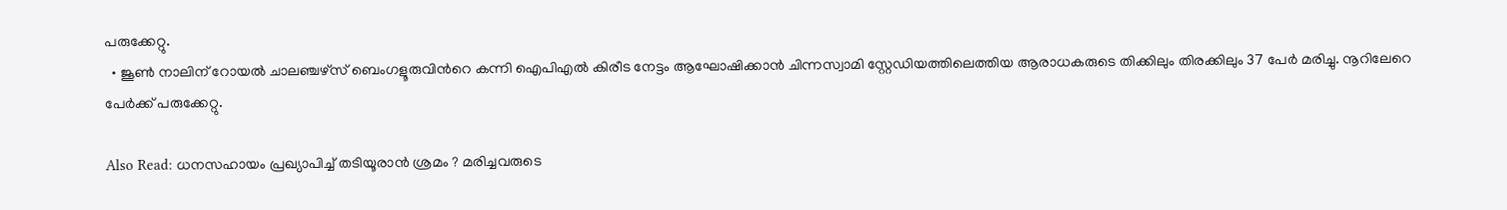പരുക്കേറ്റു.
  • ജൂണ്‍ നാലിന് റോയൽ ചാലഞ്ച‍ഴ്സ് ബെംഗളൂരുവിന്‍റെ കന്നി ഐപിഎല്‍ കിരീട നേട്ടം ആഘോഷിക്കാൻ ചിന്നസ്വാമി സ്റ്റേഡിയത്തിലെത്തിയ ആരാധകരുടെ തിക്കിലും തിരക്കിലും 37 പേർ മരിച്ചു. നൂറിലേറെ പേർക്ക് പരുക്കേറ്റു.

Also Read: ധനസഹായം പ്രഖ്യാപിച്ച് തടിയൂരാൻ ശ്രമം ? മരിച്ചവരുടെ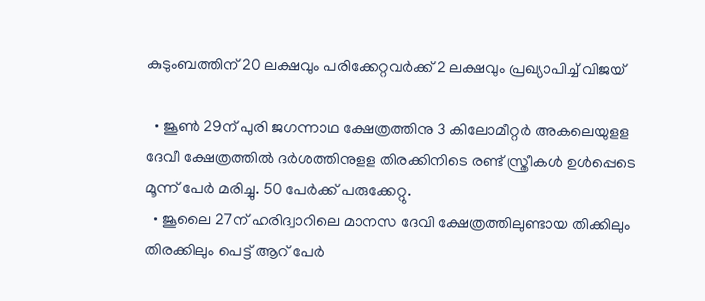കുടുംബത്തിന് 20 ലക്ഷവും പരിക്കേറ്റവർക്ക് 2 ലക്ഷവും പ്രഖ്യാപിച്ച് വിജയ്

  • ജൂണ്‍ 29ന് പുരി ജഗന്നാഥ ക്ഷേത്രത്തിനു 3 കിലോമീറ്റർ അകലെയുളള ദേവീ ക്ഷേത്രത്തിൽ ദർശത്തിനുളള തിരക്കിനിടെ രണ്ട് സ്ത്രീകൾ ഉൾപ്പെടെ മൂന്ന് പേർ മരിച്ചു. 50 പേർക്ക് പരുക്കേറ്റു.
  • ജൂലൈ 27ന് ഹരിദ്വാറിലെ മാനസ ദേവി ക്ഷേത്രത്തിലുണ്ടായ തിക്കിലും തിരക്കിലും പെട്ട് ആറ് പേർ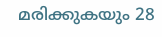മരിക്കുകയും 28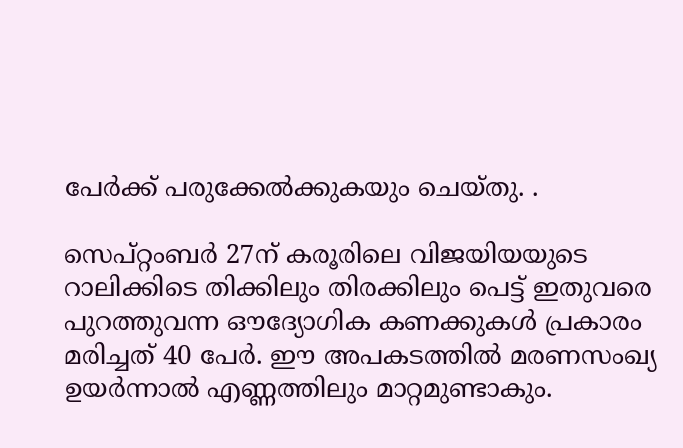പേർക്ക് പരുക്കേൽക്കുകയും ചെയ്തു. .

സെപ്റ്റംബർ 27ന് കരൂരിലെ വിജയിയയുടെ റാലിക്കിടെ തിക്കിലും തിരക്കിലും പെട്ട് ഇതുവരെ പുറത്തുവന്ന ഔദ്യോഗിക കണക്കുകൾ പ്രകാരം മരിച്ചത് 40 പേർ. ഈ അപകടത്തിൽ മരണസംഖ്യ ഉയർന്നാൽ എണ്ണത്തിലും മാറ്റമുണ്ടാകും.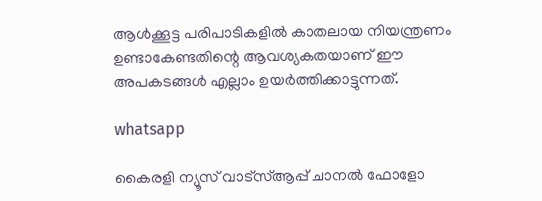ആൾക്കൂട്ട പരിപാടികളിൽ കാതലായ നിയന്ത്രണം ഉണ്ടാകേണ്ടതിന്റെ ആവശ്യകതയാണ് ഈ അപകടങ്ങള്‍ എല്ലാം ഉയര്‍ത്തിക്കാട്ടുന്നത്.

whatsapp

കൈരളി ന്യൂസ് വാട്‌സ്ആപ്പ് ചാനല്‍ ഫോളോ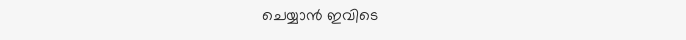ചെയ്യാന്‍ ഇവിടെ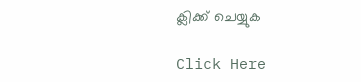ക്ലിക്ക് ചെയ്യുക

Click Here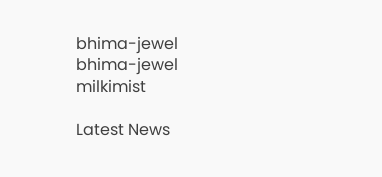bhima-jewel
bhima-jewel
milkimist

Latest News